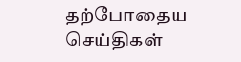தற்போதைய செய்திகள்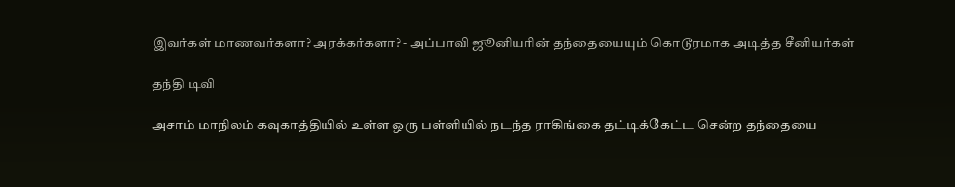இவர்கள் மாணவர்களா? அரக்கர்களா? - அப்பாவி ஜூனியரின் தந்தையையும் கொடூரமாக அடித்த சீனியர்கள்

தந்தி டிவி

அசாம் மாநிலம் கவுகாத்தியில் உள்ள ஒரு பள்ளியில் நடந்த ராகிங்கை தட்டிக்கேட்ட சென்ற தந்தையை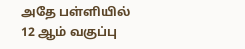அதே பள்ளியில் 12 ஆம் வகுப்பு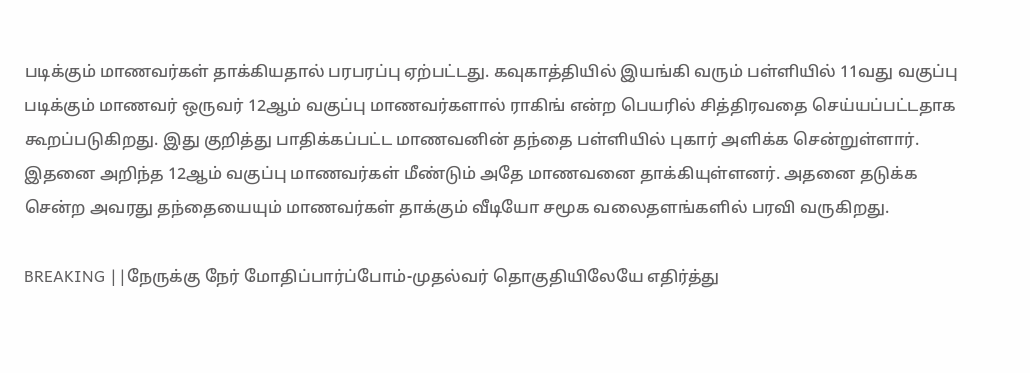படிக்கும் மாணவர்கள் தாக்கியதால் பரபரப்பு ஏற்பட்டது. கவுகாத்தியில் இயங்கி வரும் பள்ளியில் 11வது வகுப்பு படிக்கும் மாணவர் ஒருவர் 12ஆம் வகுப்பு மாணவர்களால் ராகிங் என்ற பெயரில் சித்திரவதை செய்யப்பட்டதாக கூறப்படுகிறது. இது குறித்து பாதிக்கப்பட்ட மாணவனின் தந்தை பள்ளியில் புகார் அளிக்க சென்றுள்ளார். இதனை அறிந்த 12ஆம் வகுப்பு மாணவர்கள் மீண்டும் அதே மாணவனை தாக்கியுள்ளனர். அதனை தடுக்க சென்ற அவரது தந்தையையும் மாணவர்கள் தாக்கும் வீடியோ சமூக வலைதளங்களில் பரவி வருகிறது.

BREAKING ||நேருக்கு நேர் மோதிப்பார்ப்போம்-முதல்வர் தொகுதியிலேயே எதிர்த்து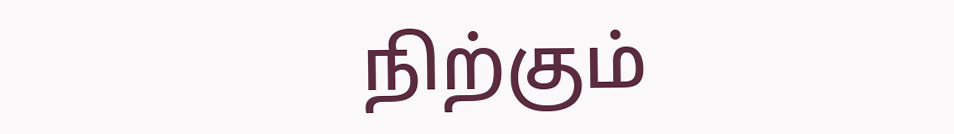நிற்கும்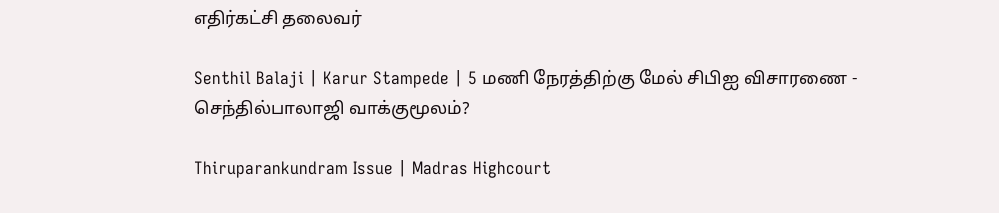எதிர்கட்சி தலைவர்

Senthil Balaji | Karur Stampede | 5 மணி நேரத்திற்கு மேல் சிபிஐ விசாரணை - செந்தில்பாலாஜி வாக்குமூலம்?

Thiruparankundram Issue | Madras Highcourt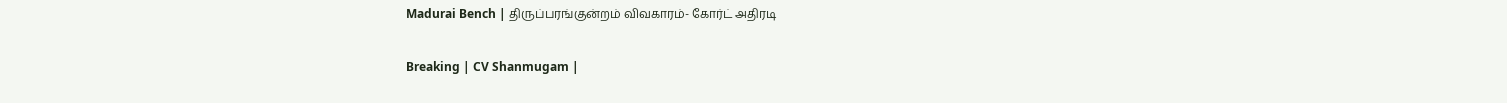Madurai Bench | திருப்பரங்குன்றம் விவகாரம்- கோர்ட் அதிரடி

Breaking | CV Shanmugam |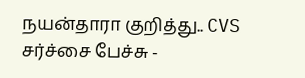நயன்தாரா குறித்து.. CVS சர்ச்சை பேச்சு -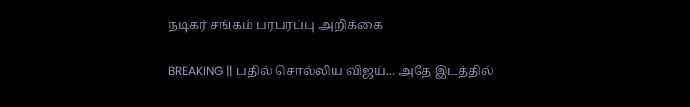நடிகர் சங்கம் பரபரப்பு அறிக்கை

BREAKING || பதில் சொல்லிய விஜய்... அதே இடத்தில்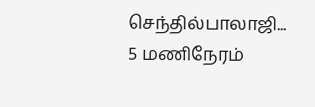செந்தில்பாலாஜி... 5 மணிநேரம்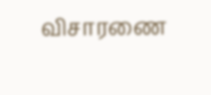விசாரணை